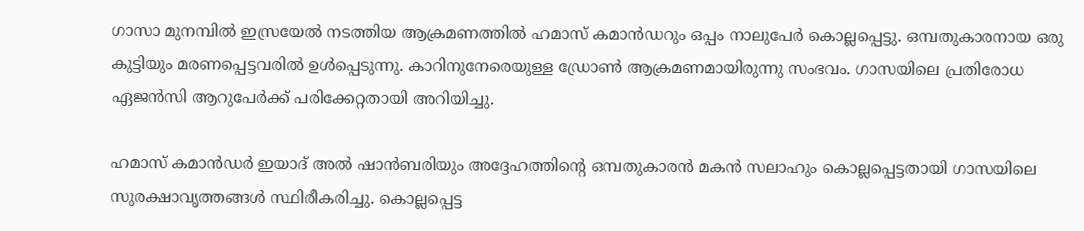ഗാസാ മുനമ്പിൽ ഇസ്രയേൽ നടത്തിയ ആക്രമണത്തിൽ ഹമാസ് കമാൻഡറും ഒപ്പം നാലുപേർ കൊല്ലപ്പെട്ടു. ഒമ്പതുകാരനായ ഒരു കുട്ടിയും മരണപ്പെട്ടവരിൽ ഉൾപ്പെടുന്നു. കാറിനുനേരെയുള്ള ഡ്രോൺ ആക്രമണമായിരുന്നു സംഭവം. ഗാസയിലെ പ്രതിരോധ ഏജൻസി ആറുപേർക്ക് പരിക്കേറ്റതായി അറിയിച്ചു.

ഹമാസ് കമാൻഡർ ഇയാദ് അൽ ഷാൻബരിയും അദ്ദേഹത്തിന്റെ ഒമ്പതുകാരൻ മകൻ സലാഹും കൊല്ലപ്പെട്ടതായി ഗാസയിലെ സുരക്ഷാവൃത്തങ്ങൾ സ്ഥിരീകരിച്ചു. കൊല്ലപ്പെട്ട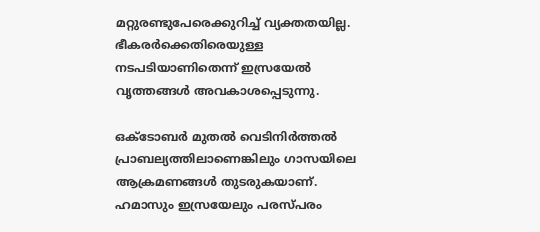മറ്റുരണ്ടുപേരെക്കുറിച്ച് വ്യക്തതയില്ല. ഭീകരർക്കെതിരെയുള്ള നടപടിയാണിതെന്ന് ഇസ്രയേൽ വൃത്തങ്ങൾ അവകാശപ്പെടുന്നു.

ഒക്ടോബർ മുതൽ വെടിനിർത്തൽ പ്രാബല്യത്തിലാണെങ്കിലും ഗാസയിലെ ആക്രമണങ്ങൾ തുടരുകയാണ്. ഹമാസും ഇസ്രയേലും പരസ്പരം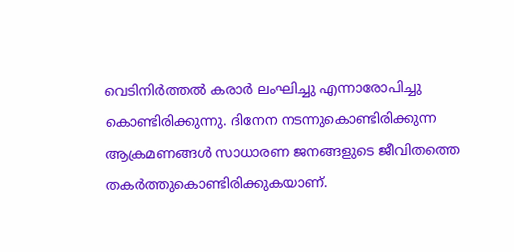വെടിനിർത്തൽ കരാർ ലംഘിച്ചു എന്നാരോപിച്ചു കൊണ്ടിരിക്കുന്നു. ദിനേന നടന്നുകൊണ്ടിരിക്കുന്ന ആക്രമണങ്ങൾ സാധാരണ ജനങ്ങളുടെ ജീവിതത്തെ തകർത്തുകൊണ്ടിരിക്കുകയാണ്.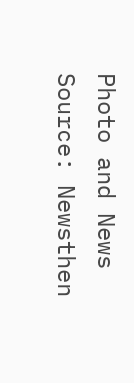Photo and News Source: Newsthen